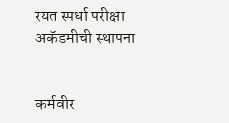रयत स्पर्धा परीक्षा अकॅडमीची स्थापना


कर्मवीर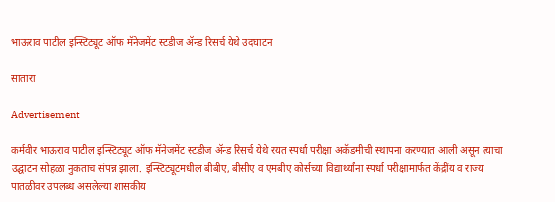भाऊराव पाटील इन्स्टिट्यूट ऑफ मॅनेजमेंट स्टडीज ॲन्ड रिसर्च येथे उदघाटन

सातारा

Advertisement

कर्मवीर भाऊराव पाटील इन्स्टिट्यूट ऑफ मॅनेजमेंट स्टडीज ॲन्ड रिसर्च येथे रयत स्पर्धा परीक्षा अकॅडमीची स्थापना करण्यात आली असून त्याचा उद्घाटन सोहळा नुकताच संपन्न झाला. इन्स्टिट्यूटमधील बीबीए, बीसीए व एमबीए कोर्सच्या विद्यार्थ्यांना स्पर्धा परीक्षामार्फत केंद्रींय व राज्य पातळीवर उपलब्ध असलेल्या शासकीय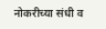नोकरीच्या संधी व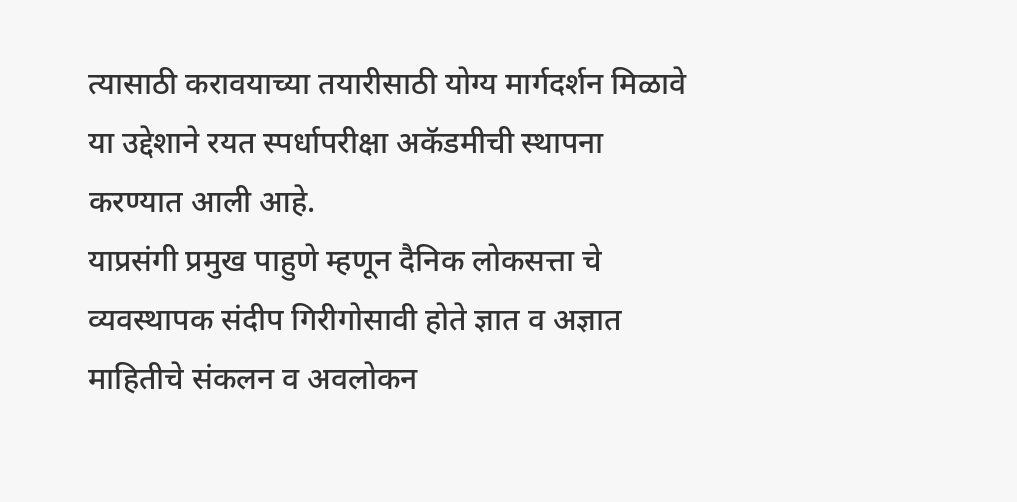त्यासाठी करावयाच्या तयारीसाठी योग्य मार्गदर्शन मिळावे या उद्देशाने रयत स्पर्धापरीक्षा अकॅडमीची स्थापना करण्यात आली आहे.
याप्रसंगी प्रमुख पाहुणे म्हणून दैनिक लोकसत्ता चे व्यवस्थापक संदीप गिरीगोसावी होते ज्ञात व अज्ञात माहितीचे‌ संकलन व अवलोकन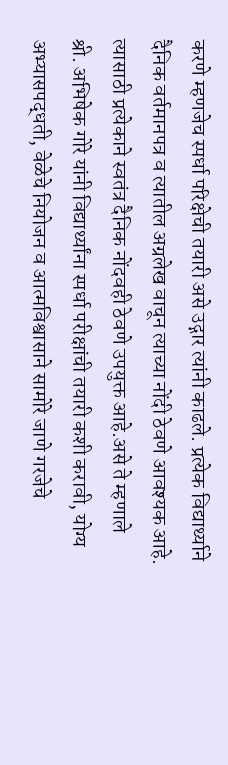करणे म्हणजेच स्पर्धा परिक्षेची तयारी असे उद्गार त्यांनी काढले. प्रत्येक विद्यार्थ्याने दैनिक वर्तमानपत्र‌ व त्यातील अग्रलेख वाचून त्याच्या नोंदी‌ ठेवणे आवश्यक आहे. त्यासाठी प्रत्येकाने‌ स्वतंत्र दैनिक नोंदवही ठेवणे उपयुक्त आहे.असे ते म्हणाले
श्री. अभिषेक गोरे यांनी विद्यार्थ्यांना स्पर्धा परीक्षांची तयारी कशी करावी, योग्य अभ्यासपद्धती, वेळेचे नियोजन व आत्मविश्वासाने‌ सामोरे जाणे गरजेचे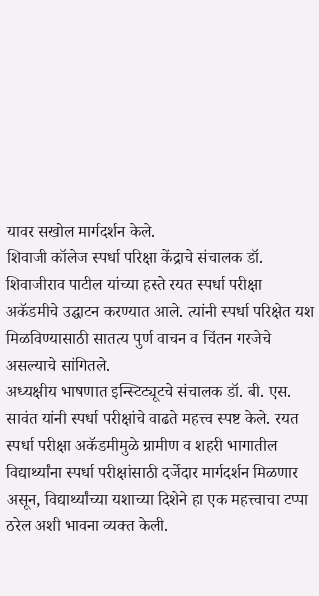यावर सखोल मार्गदर्शन केले.
शिवाजी कॉलेज स्पर्धा परिक्षा केंद्राचे संचालक डॉ. शिवाजीराव पाटील यांच्या हस्ते रयत स्पर्धा परीक्षा अकॅडमीचे उद्घाटन करण्यात आले. त्यांनी स्पर्धा परिक्षेत यश मिळविण्यासाठी सातत्य पुर्ण वाचन व चिंतन गरजेचे असल्याचे सांगितले.
अध्यक्षीय भाषणात इन्स्टिट्यूटचे संचालक डॉ. बी. एस. सावंत यांनी स्पर्धा परीक्षांचे वाढते महत्त्व स्पष्ट केले. रयत स्पर्धा परीक्षा अकॅडमीमुळे ग्रामीण व शहरी भागातील विद्यार्थ्यांना स्पर्धा परीक्षांसाठी दर्जेदार मार्गदर्शन मिळणार असून, विद्यार्थ्यांच्या यशाच्या दिशेने हा एक महत्त्वाचा टप्पा ठरेल अशी भावना व्यक्त केली.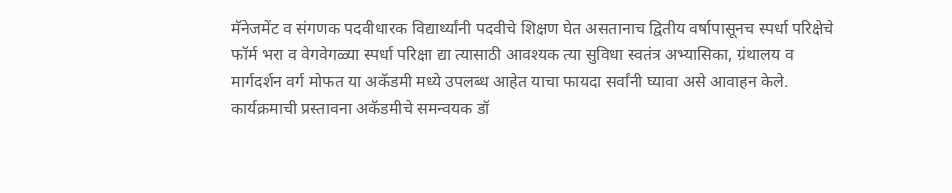मॅनेजमेंट व संगणक पदवीधारक विद्यार्थ्यांनी पदवीचे शिक्षण घेत असतानाच‌ द्वितीय वर्षापासूनच स्पर्धा परिक्षेचे फॉर्म भरा व वेगवेगळ्या स्पर्धा परिक्षा द्या त्यासाठी आवश्यक त्या सुविधा स्वतंत्र अभ्यासिका, ग्रंथालय व मार्गदर्शन वर्ग मोफत या अकॅडमी मध्ये उपलब्ध आहेत याचा फायदा सर्वांनी घ्यावा असे आवाहन केले.
कार्यक्रमाची प्रस्तावना अकॅडमीचे समन्वयक डॉ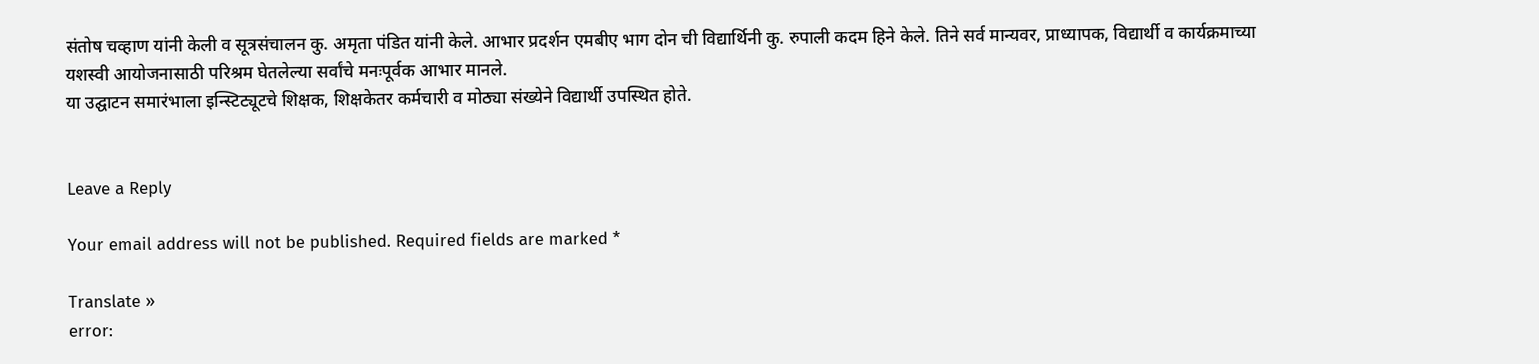संतोष चव्हाण यांनी केली व सूत्रसंचालन कु. अमृता पंडित यांनी केले. आभार प्रदर्शन एमबीए भाग दोन ची विद्यार्थिनी कु. रुपाली कदम हिने केले. तिने सर्व मान्यवर, प्राध्यापक, विद्यार्थी व कार्यक्रमाच्या यशस्वी आयोजनासाठी परिश्रम घेतलेल्या सर्वांचे मनःपूर्वक आभार मानले.
या उद्घाटन समारंभाला इन्स्टिट्यूटचे शिक्षक, शिक्षकेतर कर्मचारी व मोठ्या संख्येने विद्यार्थी उपस्थित होते.


Leave a Reply

Your email address will not be published. Required fields are marked *

Translate »
error: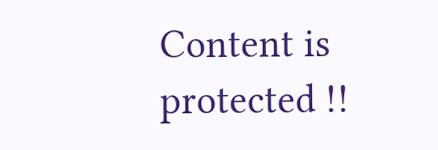Content is protected !!